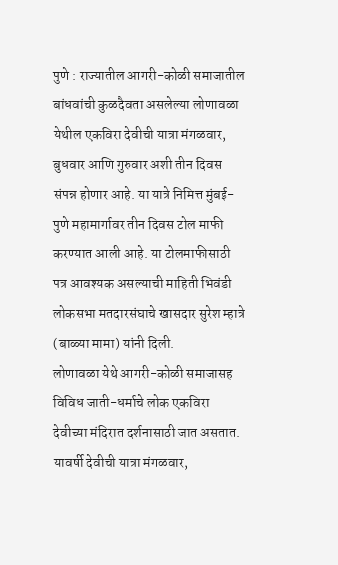पुणे : राज्यातील आगरी-कोळी समाजातील बांधवांची कुळदैवता असलेल्या लोणावळा येथील एकविरा देवीची यात्रा मंगळवार, बुधवार आणि गुरुवार अशी तीन दिवस संपन्न होणार आहे. या यात्रे निमित्त मुंबई-पुणे महामार्गावर तीन दिवस टोल माफी करण्यात आली आहे. या टोलमाफीसाठी पत्र आवश्यक असल्याची माहिती भिवंडी लोकसभा मतदारसंघाचे खासदार सुरेश म्हात्रे (बाळ्या मामा) यांनी दिली.
लोणावळा येथे आगरी-कोळी समाजासह विविध जाती-धर्माचे लोक एकविरा देवीच्या मंदिरात दर्शनासाठी जात असतात. यावर्षी देवीची यात्रा मंगळवार,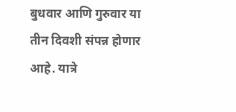बुधवार आणि गुरुवार या तीन दिवशी संपन्न होणार आहे. यात्रे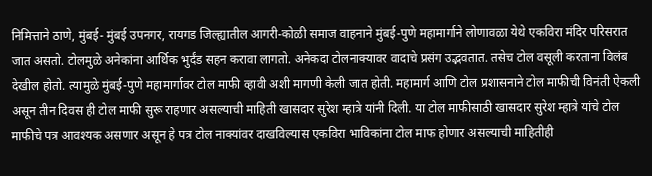निमित्ताने ठाणे, मुंबई- मुंबई उपनगर, रायगड जिल्ह्यातील आगरी-कोळी समाज वाहनाने मुंबई-पुणे महामार्गाने लोणावळा येथे एकविरा मंदिर परिसरात जात असतो. टोलमुळे अनेकांना आर्थिक भुर्दंड सहन करावा लागतो. अनेकदा टोलनाक्यावर वादाचे प्रसंग उद्भवतात. तसेच टोल वसूली करताना विलंब देखील होतो. त्यामुळे मुंबई-पुणे महामार्गावर टोल माफी व्हावी अशी मागणी केली जात होती. महामार्ग आणि टोल प्रशासनाने टोल माफीची विनंती ऐकली असून तीन दिवस ही टोल माफी सुरू राहणार असल्याची माहिती खासदार सुरेश म्हात्रे यांनी दिली. या टोल माफीसाठी खासदार सुरेश म्हात्रे यांचे टोल माफीचे पत्र आवश्यक असणार असून हे पत्र टोल नाक्यांवर दाखविल्यास एकविरा भाविकांना टोल माफ होणार असल्याची माहितीही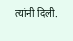त्यांनी दिली.